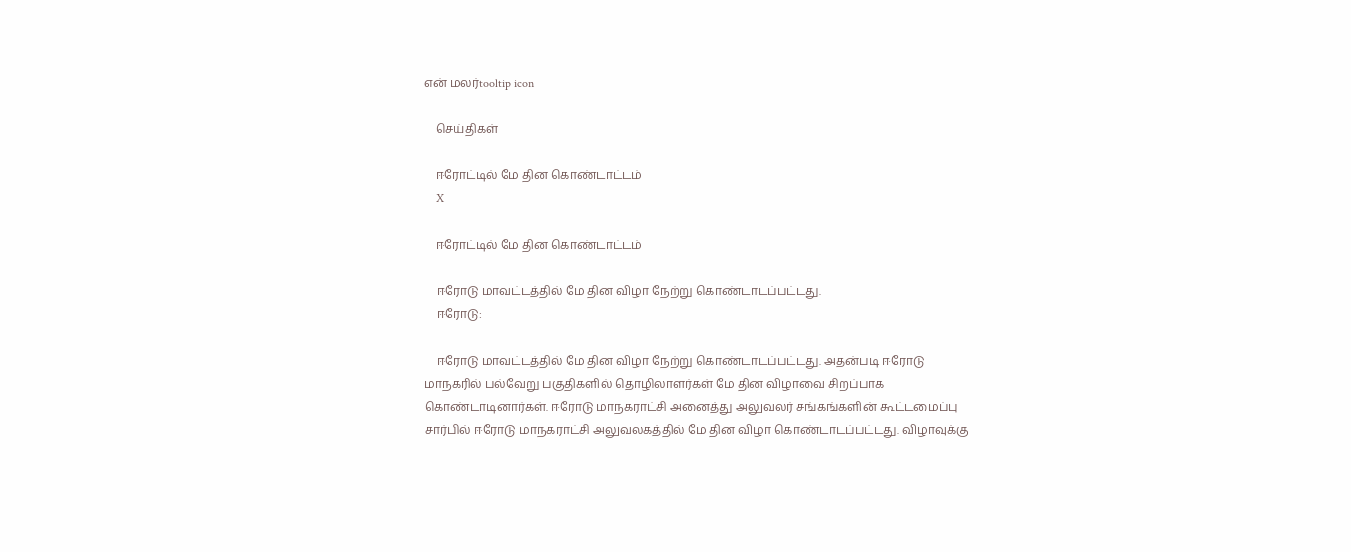என் மலர்tooltip icon

    செய்திகள்

    ஈரோட்டில் மே தின கொண்டாட்டம்
    X

    ஈரோட்டில் மே தின கொண்டாட்டம்

    ஈரோடு மாவட்டத்தில் மே தின விழா நேற்று கொண்டாடப்பட்டது.
    ஈரோடு:

    ஈரோடு மாவட்டத்தில் மே தின விழா நேற்று கொண்டாடப்பட்டது. அதன்படி ஈரோடு மாநகரில் பல்வேறு பகுதிகளில் தொழிலாளர்கள் மே தின விழாவை சிறப்பாக கொண்டாடினார்கள். ஈரோடு மாநகராட்சி அனைத்து அலுவலர் சங்கங்களின் கூட்டமைப்பு சார்பில் ஈரோடு மாநகராட்சி அலுவலகத்தில் மே தின விழா கொண்டாடப்பட்டது. விழாவுக்கு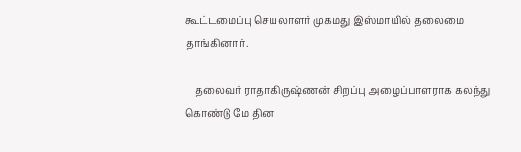கூட்டமைப்பு செயலாளர் முகமது இஸ்மாயில் தலைமை தாங்கினார்.

    தலைவர் ராதாகிருஷ்ணன் சிறப்பு அழைப்பாளராக கலந்து கொண்டு மே தின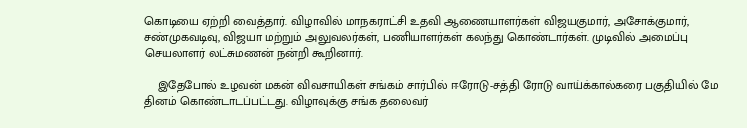கொடியை ஏற்றி வைத்தார். விழாவில் மாநகராட்சி உதவி ஆணையாளர்கள் விஜயகுமார், அசோக்குமார், சண்முகவடிவு, விஜயா மற்றும் அலுவலர்கள், பணியாளர்கள் கலந்து கொண்டார்கள். முடிவில் அமைப்பு செயலாளர் லட்சுமணன் நன்றி கூறினார்.

    இதேபோல் உழவன் மகன் விவசாயிகள் சங்கம் சார்பில் ஈரோடு-சத்தி ரோடு வாய்க்கால்கரை பகுதியில் மே தினம் கொண்டாடப்பட்டது. விழாவுக்கு சங்க தலைவர்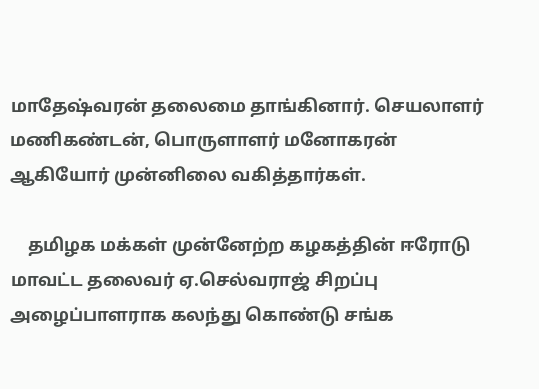மாதேஷ்வரன் தலைமை தாங்கினார். செயலாளர் மணிகண்டன், பொருளாளர் மனோகரன் ஆகியோர் முன்னிலை வகித்தார்கள்.

    தமிழக மக்கள் முன்னேற்ற கழகத்தின் ஈரோடு மாவட்ட தலைவர் ஏ.செல்வராஜ் சிறப்பு அழைப்பாளராக கலந்து கொண்டு சங்க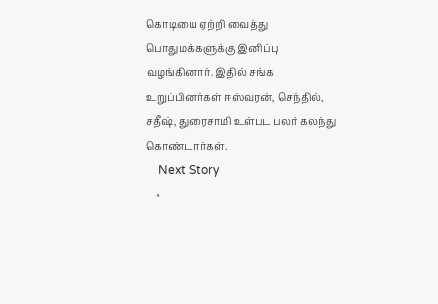கொடியை ஏற்றி வைத்து பொதுமக்களுக்கு இனிப்பு வழங்கினார். இதில் சங்க உறுப்பினர்கள் ஈஸ்வரன், செந்தில், சதீஷ், துரைசாமி உள்பட பலர் கலந்து கொண்டார்கள்.
    Next Story
    ×